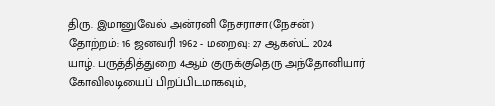திரு. இமானுவேல் அன்ரனி நேசராசா(நேசன்)
தோற்றம்: 16 ஜனவரி 1962 - மறைவு: 27 ஆகஸ்ட் 2024
யாழ். பருத்தித்துறை 4ஆம் குருக்குதெரு அந்தோனியார் கோவிலடியைப் பிறப்பிடமாகவும்,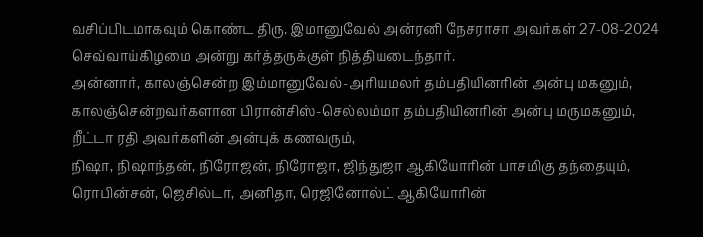வசிப்பிடமாகவும் கொண்ட திரு. இமானுவேல் அன்ரனி நேசராசா அவர்கள் 27-08-2024 செவ்வாய்கிழமை அன்று கர்த்தருக்குள் நித்தியடைந்தார்.
அன்னார், காலஞ்சென்ற இம்மானுவேல்-அரியமலர் தம்பதியினரின் அன்பு மகனும், காலஞ்சென்றவர்களான பிரான்சிஸ்-செல்லம்மா தம்பதியினரின் அன்பு மருமகனும்,
றீட்டா ரதி அவர்களின் அன்புக் கணவரும்,
நிஷா, நிஷாந்தன், நிரோஜன், நிரோஜா, ஜிந்துஜா ஆகியோரின் பாசமிகு தந்தையும்,
ரொபின்சன், ஜெசில்டா, அனிதா, ரெஜினோல்ட் ஆகியோரின்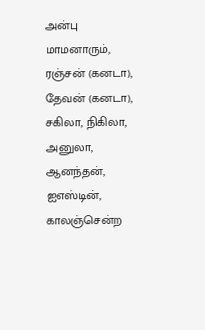அன்பு மாமனாரும்,
ரஞ்சன் (கனடா), தேவன் (கனடா), சகிலா, நிகிலா, அனுலா, ஆனந்தன், ஐஎஸ்டின், காலஞ்சென்ற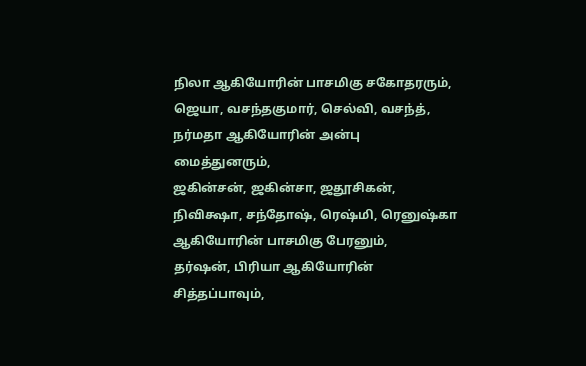நிலா ஆகியோரின் பாசமிகு சகோதரரும்,
ஜெயா, வசந்தகுமார், செல்வி, வசந்த், நர்மதா ஆகியோரின் அன்பு மைத்துனரும்,
ஜகின்சன், ஜகின்சா, ஜதூசிகன், நிவிக்ஷா, சந்தோஷ், ரெஷ்மி, ரெனுஷ்கா ஆகியோரின் பாசமிகு பேரனும்,
தர்ஷன், பிரியா ஆகியோரின் சித்தப்பாவும்,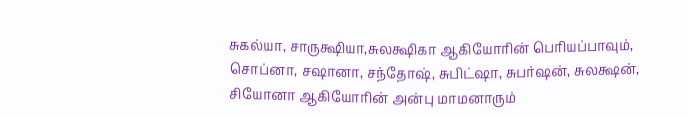சுகல்யா, சாருக்ஷியா,சுலக்ஷிகா ஆகியோரின் பெரியப்பாவும்,
சொப்னா, சஷானா, சந்தோஷ், சுபிட்ஷா, சுபர்ஷன், சுலக்ஷன், சியோனா ஆகியோரின் அன்பு மாமனாரும்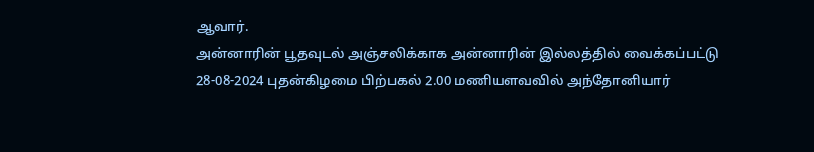ஆவார்.
அன்னாரின் பூதவுடல் அஞ்சலிக்காக அன்னாரின் இல்லத்தில் வைக்கப்பட்டு 28-08-2024 புதன்கிழமை பிற்பகல் 2.00 மணியளவவில் அந்தோனியார்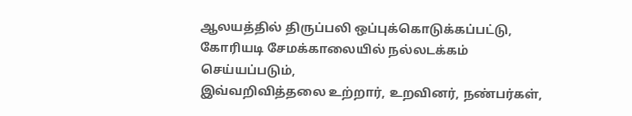ஆலயத்தில் திருப்பலி ஒப்புக்கொடுக்கப்பட்டு, கோரியடி சேமக்காலையில் நல்லடக்கம் செய்யப்படும்,
இவ்வறிவித்தலை உற்றார், உறவினர், நண்பர்கள்,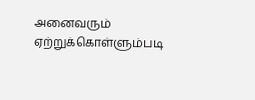அனைவரும் ஏற்றுக்கொள்ளும்படி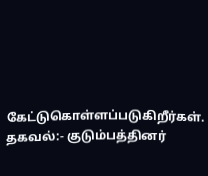கேட்டுகொள்ளப்படுகிறீர்கள்.
தகவல்:- குடும்பத்தினர்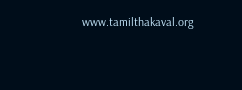www.tamilthakaval.org